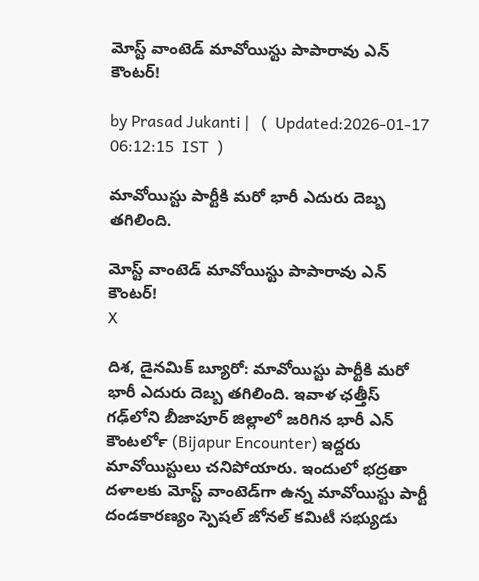మోస్ట్ వాంటెడ్ మావోయిస్టు పాపారావు ఎన్ కౌంటర్!

by Prasad Jukanti |   (  Updated:2026-01-17 06:12:15  IST  )

మావోయిస్టు పార్టీకి మరో భారీ ఎదురు దెబ్బ తగిలింది.

మోస్ట్ వాంటెడ్ మావోయిస్టు పాపారావు ఎన్ కౌంటర్!
X

దిశ, డైనమిక్ బ్యూరో: మావోయిస్టు పార్టీకి మరో భారీ ఎదురు దెబ్బ తగిలింది. ఇవాళ ఛత్తీస్ గఢ్‍లోని బీజాపూర్ జిల్లాలో జరిగిన భారీ ఎన్ కౌంటర్‍లో (Bijapur Encounter) ఇద్దరు మావోయిస్టులు చనిపోయారు. ఇందులో భద్రతా దళాలకు మోస్ట్ వాంటెడ్‍గా ఉన్న మావోయిస్టు పార్టీ దండకారణ్యం స్పెషల్‌ జోనల్‌ కమిటీ సభ్యుడు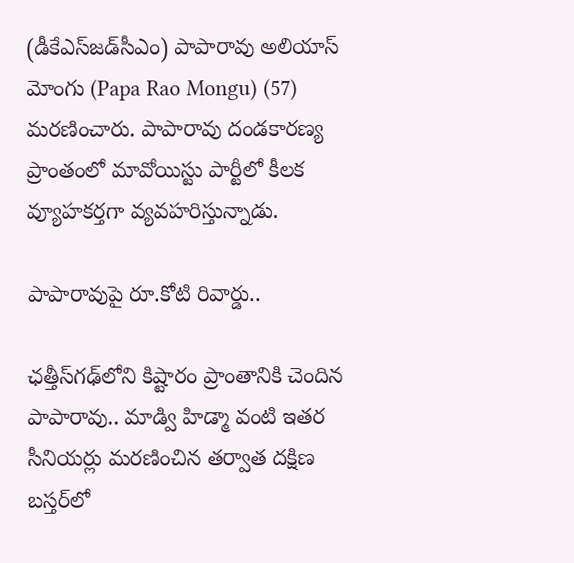(డీకేఎస్‌జడ్‌సీఎం) పాపారావు అలియాస్ మోంగు (Papa Rao Mongu) (57) మరణించారు. పాపారావు దండకారణ్య ప్రాంతంలో మావోయిస్టు పార్టీలో కీలక వ్యూహకర్తగా వ్యవహరిస్తున్నాడు.

పాపారావుపై రూ.కోటి రివార్డు..

ఛత్తీస్‍గఢ్‌లోని కిష్టారం ప్రాంతానికి చెందిన పాపారావు.. మాడ్వి హిడ్మా వంటి ఇతర సీనియర్లు మరణించిన తర్వాత దక్షిణ బస్తర్‌లో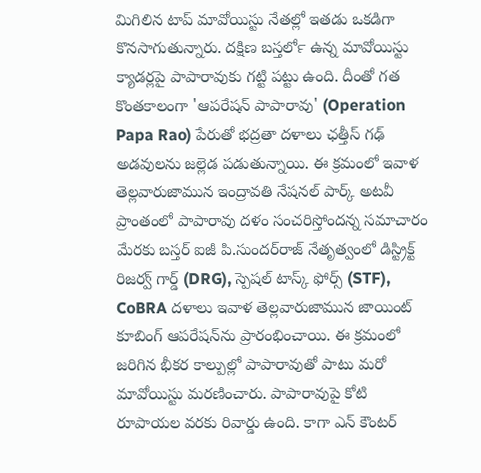మిగిలిన టాప్ మావోయిస్టు నేతల్లో ఇతడు ఒకడిగా కొనసాగుతున్నారు. దక్షిణ బస్తర్‍లో ఉన్న మావోయిస్టు క్యాడర్లపై పాపారావుకు గట్టి పట్టు ఉంది. దీంతో గత కొంతకాలంగా 'ఆపరేషన్ పాపారావు' (Operation Papa Rao) పేరుతో భద్రతా దళాలు ఛత్తీస్ గఢ్ అడవులను జల్లెడ పడుతున్నాయి. ఈ క్రమంలో ఇవాళ తెల్లవారుజామున ఇంద్రావతి నేషనల్ పార్క్ అటవీ ప్రాంతంలో పాపారావు దళం సంచరిస్తోందన్న సమాచారం మేరకు బస్తర్ ఐజీ పి.సుందర్‌రాజ్ నేతృత్వంలో డిస్ట్రిక్ట్ రిజర్వ్ గార్డ్ (DRG), స్పెషల్ టాస్క్ ఫోర్స్ (STF), CoBRA దళాలు ఇవాళ తెల్లవారుజామున జాయింట్ కూబింగ్ ఆపరేషన్‌ను ప్రారంభించాయి. ఈ క్రమంలో జరిగిన భీకర కాల్పుల్లో పాపారావుతో పాటు మరో మావోయిస్టు మరణించారు. పాపారావుపై కోటి రూపాయల వరకు రివార్డు ఉంది. కాగా ఎన్ కౌంటర్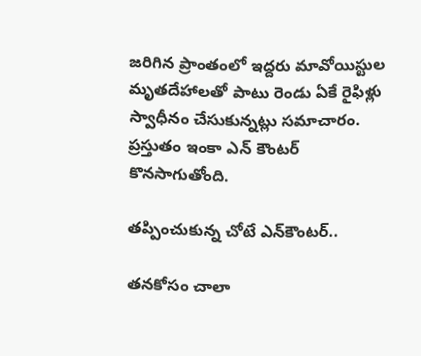జరిగిన ప్రాంతంలో ఇద్దరు మావోయిస్టుల మృతదేహాలతో పాటు రెండు ఏకే రైఫిళ్లు స్వాధీనం చేసుకున్నట్లు సమాచారం. ప్రస్తుతం ఇంకా ఎన్ కౌంటర్ కొనసాగుతోంది.

తప్పించుకున్న చోటే ఎన్‌కౌంటర్..

తనకోసం చాలా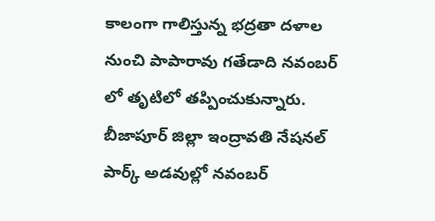కాలంగా గాలిస్తున్న భద్రతా దళాల నుంచి పాపారావు గతేడాది నవంబర్ లో తృటిలో తప్పించుకున్నారు. బీజాపూర్ జిల్లా ఇంద్రావతి నేషనల్ పార్క్ అడవుల్లో నవంబర్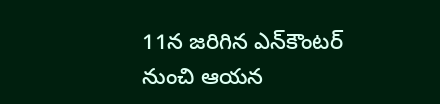11న జరిగిన ఎన్‍కౌంటర్ నుంచి ఆయన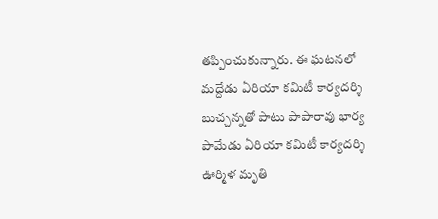తప్పించుకున్నారు. ఈ ఘటనలో మద్దేడు ఏరియా కమిటీ కార్యదర్శి బుచ్చన్నతో పాటు పాపారావు భార్య పామేడు ఏరియా కమిటీ కార్యదర్శి ఊర్మిళ మృతి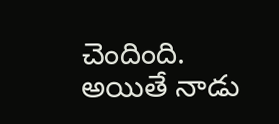చెందింది. అయితే నాడు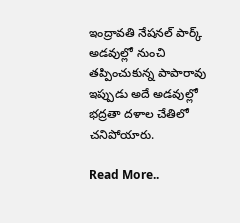ఇంద్రావతి నేషనల్ పార్క్ అడవుల్లో నుంచి తప్పించుకున్న పాపారావు ఇప్పుడు అదే అడవుల్లో భద్రతా దళాల చేతిలో చనిపోయారు.

Read More..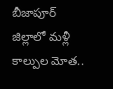బీజాపూర్ జిల్లాలో మళ్లీ కాల్పుల మోత..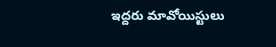ఇద్దరు మావోయిస్టులు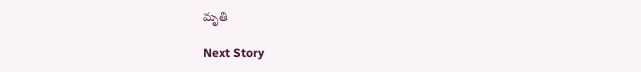మృతి

Next Story